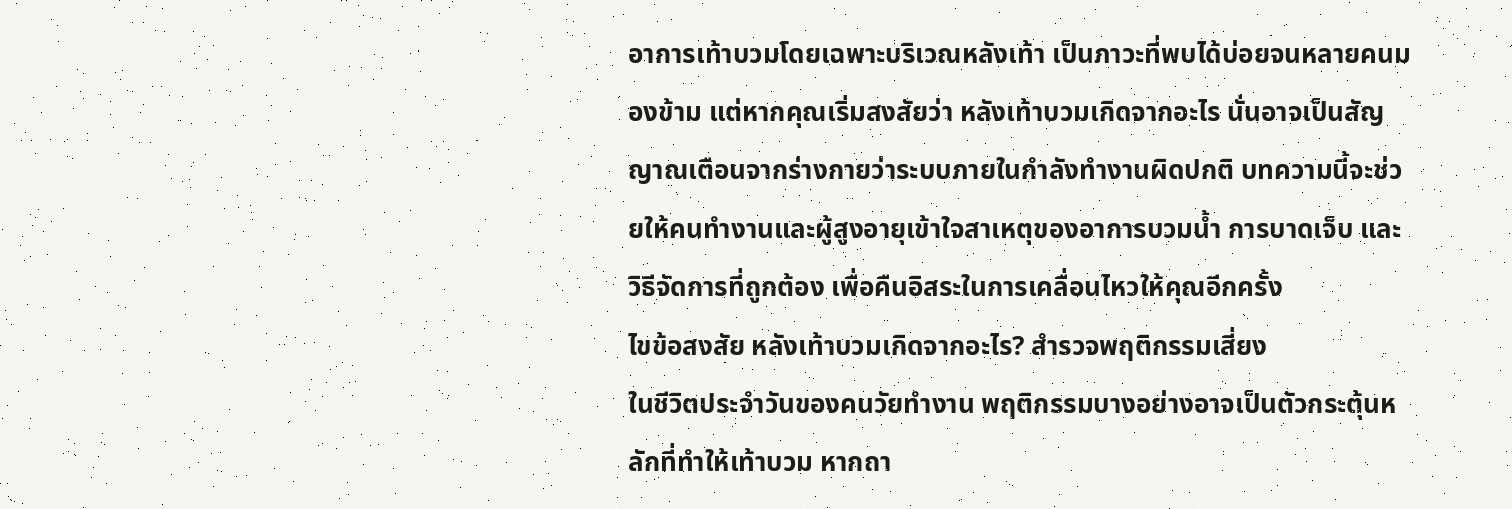อาการเท้าบวมโดยเฉพาะบริเวณหลังเท้า เป็นภาวะที่พบได้บ่อยจนหลายคนมองข้าม แต่หากคุณเริ่มสงสัยว่า หลังเท้าบวมเกิดจากอะไร นั่นอาจเป็นสัญญาณเตือนจากร่างกายว่าระบบภายในกำลังทำงานผิดปกติ บทความนี้จะช่วยให้คนทำงานและผู้สูงอายุเข้าใจสาเหตุของอาการบวมน้ำ การบาดเจ็บ และวิธีจัดการที่ถูกต้อง เพื่อคืนอิสระในการเคลื่อนไหวให้คุณอีกครั้ง
ไขข้อสงสัย หลังเท้าบวมเกิดจากอะไร? สำรวจพฤติกรรมเสี่ยง
ในชีวิตประจำวันของคนวัยทำงาน พฤติกรรมบางอย่างอาจเป็นตัวกระตุ้นหลักที่ทำให้เท้าบวม หากถา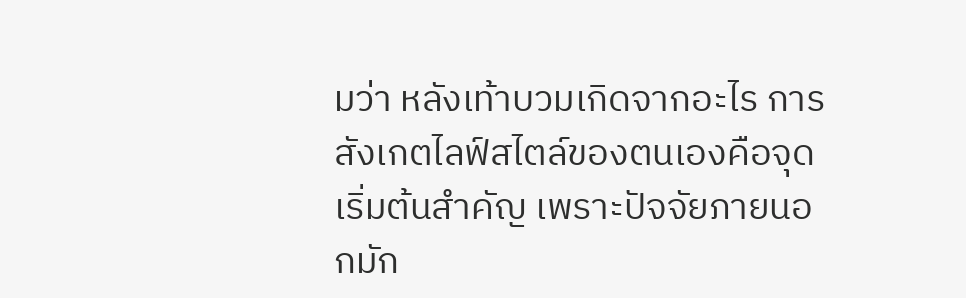มว่า หลังเท้าบวมเกิดจากอะไร การสังเกตไลฟ์สไตล์ของตนเองคือจุดเริ่มต้นสำคัญ เพราะปัจจัยภายนอกมัก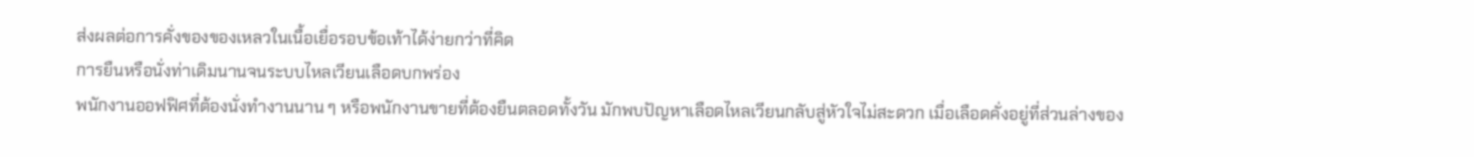ส่งผลต่อการคั่งของของเหลวในเนื้อเยื่อรอบข้อเท้าได้ง่ายกว่าที่คิด
การยืนหรือนั่งท่าเดิมนานจนระบบไหลเวียนเลือดบกพร่อง
พนักงานออฟฟิศที่ต้องนั่งทำงานนาน ๆ หรือพนักงานขายที่ต้องยืนตลอดทั้งวัน มักพบปัญหาเลือดไหลเวียนกลับสู่หัวใจไม่สะดวก เมื่อเลือดคั่งอยู่ที่ส่วนล่างของ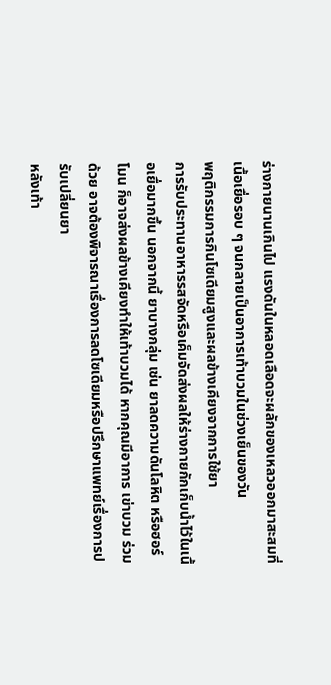ร่างกายนานเกินไป แรงดันในหลอดเลือดจะผลักของเหลวออกมาสะสมที่เนื้อเยื่อรอบ ๆ จนกลายเป็นอาการเท้าบวมในช่วงเย็นของวัน
พฤติกรรมการกินโซเดียมสูงและผลข้างเคียงจากการใช้ยา
การรับประทานอาหารรสจัดหรือเค็มจัดส่งผลให้ร่างกายกักเก็บน้ำไว้ในเนื้อเยื่อมากขึ้น นอกจากนี้ ยาบางกลุ่ม เช่น ยาลดความดันโลหิต หรือฮอร์โมน ก็อาจส่งผลข้างเคียงทำให้เท้าบวมได้ หากคุณมีอาการ เข่าบวม ร่วมด้วย อาจต้องพิจารณาเรื่องการลดโซเดียมหรือปรึกษาแพทย์เรื่องการปรับเปลี่ยนยา
หลังเท้า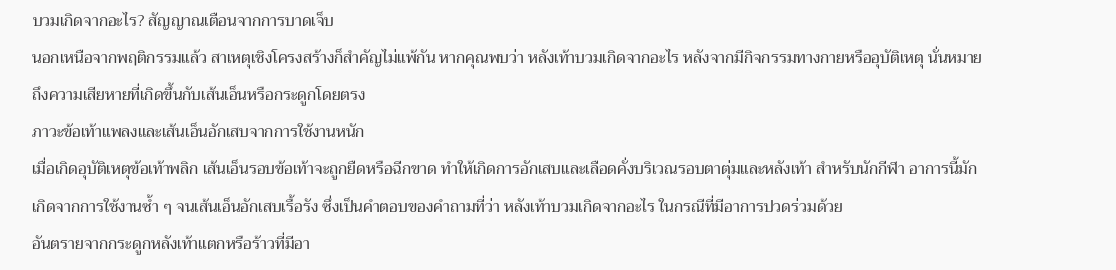บวมเกิดจากอะไร? สัญญาณเตือนจากการบาดเจ็บ
นอกเหนือจากพฤติกรรมแล้ว สาเหตุเชิงโครงสร้างก็สำคัญไม่แพ้กัน หากคุณพบว่า หลังเท้าบวมเกิดจากอะไร หลังจากมีกิจกรรมทางกายหรืออุบัติเหตุ นั่นหมายถึงความเสียหายที่เกิดขึ้นกับเส้นเอ็นหรือกระดูกโดยตรง
ภาวะข้อเท้าแพลงและเส้นเอ็นอักเสบจากการใช้งานหนัก
เมื่อเกิดอุบัติเหตุข้อเท้าพลิก เส้นเอ็นรอบข้อเท้าจะถูกยืดหรือฉีกขาด ทำให้เกิดการอักเสบและเลือดคั่งบริเวณรอบตาตุ่มและหลังเท้า สำหรับนักกีฬา อาการนี้มักเกิดจากการใช้งานซ้ำ ๆ จนเส้นเอ็นอักเสบเรื้อรัง ซึ่งเป็นคำตอบของคำถามที่ว่า หลังเท้าบวมเกิดจากอะไร ในกรณีที่มีอาการปวดร่วมด้วย
อันตรายจากกระดูกหลังเท้าแตกหรือร้าวที่มีอา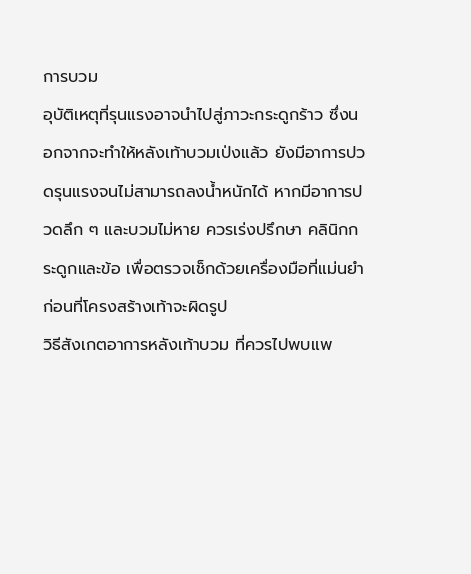การบวม
อุบัติเหตุที่รุนแรงอาจนำไปสู่ภาวะกระดูกร้าว ซึ่งนอกจากจะทำให้หลังเท้าบวมเป่งแล้ว ยังมีอาการปวดรุนแรงจนไม่สามารถลงน้ำหนักได้ หากมีอาการปวดลึก ๆ และบวมไม่หาย ควรเร่งปรึกษา คลินิกกระดูกและข้อ เพื่อตรวจเช็กด้วยเครื่องมือที่แม่นยำก่อนที่โครงสร้างเท้าจะผิดรูป
วิธีสังเกตอาการหลังเท้าบวม ที่ควรไปพบแพ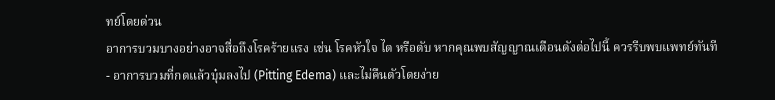ทย์โดยด่วน
อาการบวมบางอย่างอาจสื่อถึงโรคร้ายแรง เช่น โรคหัวใจ ไต หรือตับ หากคุณพบสัญญาณเตือนดังต่อไปนี้ ควรรีบพบแพทย์ทันที
- อาการบวมที่กดแล้วบุ๋มลงไป (Pitting Edema) และไม่คืนตัวโดยง่าย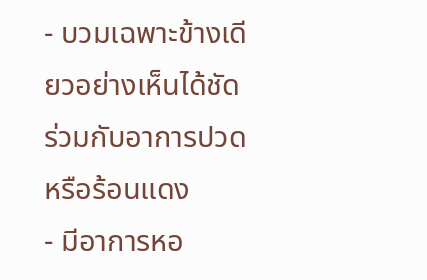- บวมเฉพาะข้างเดียวอย่างเห็นได้ชัด ร่วมกับอาการปวดหรือร้อนแดง
- มีอาการหอ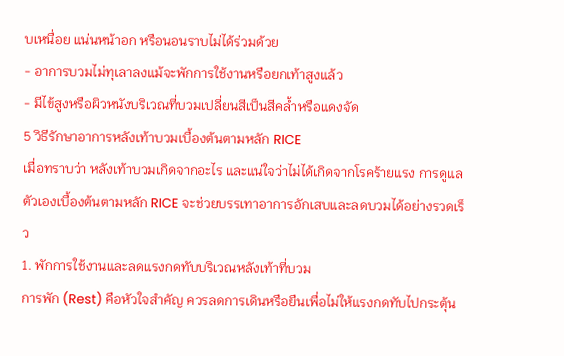บเหนื่อย แน่นหน้าอก หรือนอนราบไม่ได้ร่วมด้วย
- อาการบวมไม่ทุเลาลงแม้จะพักการใช้งานหรือยกเท้าสูงแล้ว
- มีไข้สูงหรือผิวหนังบริเวณที่บวมเปลี่ยนสีเป็นสีคล้ำหรือแดงจัด
5 วิธีรักษาอาการหลังเท้าบวมเบื้องต้นตามหลัก RICE
เมื่อทราบว่า หลังเท้าบวมเกิดจากอะไร และแน่ใจว่าไม่ได้เกิดจากโรคร้ายแรง การดูแลตัวเองเบื้องต้นตามหลัก RICE จะช่วยบรรเทาอาการอักเสบและลดบวมได้อย่างรวดเร็ว
1. พักการใช้งานและลดแรงกดทับบริเวณหลังเท้าที่บวม
การพัก (Rest) คือหัวใจสำคัญ ควรลดการเดินหรือยืนเพื่อไม่ให้แรงกดทับไปกระตุ้น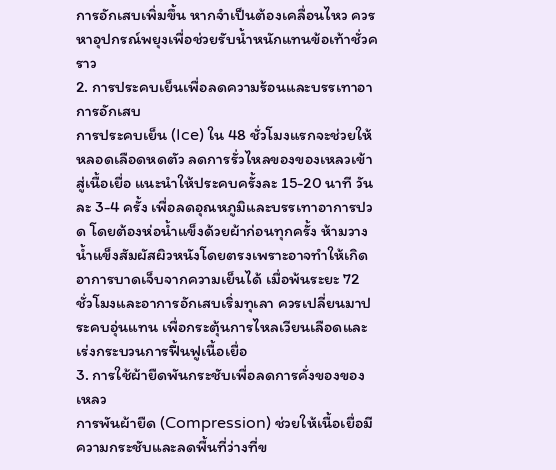การอักเสบเพิ่มขึ้น หากจำเป็นต้องเคลื่อนไหว ควรหาอุปกรณ์พยุงเพื่อช่วยรับน้ำหนักแทนข้อเท้าชั่วคราว
2. การประคบเย็นเพื่อลดความร้อนและบรรเทาอาการอักเสบ
การประคบเย็น (Ice) ใน 48 ชั่วโมงแรกจะช่วยให้หลอดเลือดหดตัว ลดการรั่วไหลของของเหลวเข้าสู่เนื้อเยื่อ แนะนำให้ประคบครั้งละ 15-20 นาที วันละ 3-4 ครั้ง เพื่อลดอุณหภูมิและบรรเทาอาการปวด โดยต้องห่อน้ำแข็งด้วยผ้าก่อนทุกครั้ง ห้ามวางน้ำแข็งสัมผัสผิวหนังโดยตรงเพราะอาจทำให้เกิดอาการบาดเจ็บจากความเย็นได้ เมื่อพ้นระยะ 72 ชั่วโมงและอาการอักเสบเริ่มทุเลา ควรเปลี่ยนมาประคบอุ่นแทน เพื่อกระตุ้นการไหลเวียนเลือดและเร่งกระบวนการฟื้นฟูเนื้อเยื่อ
3. การใช้ผ้ายืดพันกระชับเพื่อลดการคั่งของของเหลว
การพันผ้ายืด (Compression) ช่วยให้เนื้อเยื่อมีความกระชับและลดพื้นที่ว่างที่ข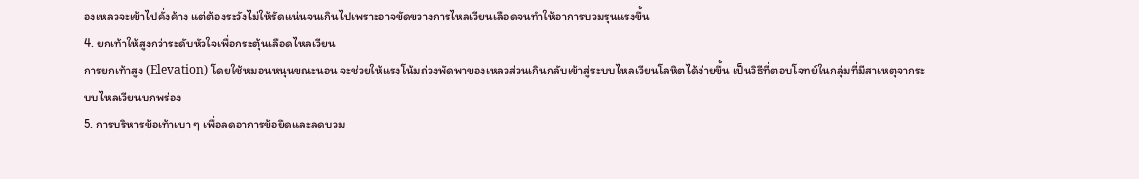องเหลวจะเข้าไปคั่งค้าง แต่ต้องระวังไม่ให้รัดแน่นจนเกินไปเพราะอาจขัดขวางการไหลเวียนเลือดจนทำให้อาการบวมรุนแรงขึ้น
4. ยกเท้าให้สูงกว่าระดับหัวใจเพื่อกระตุ้นเลือดไหลเวียน
การยกเท้าสูง (Elevation) โดยใช้หมอนหนุนขณะนอน จะช่วยให้แรงโน้มถ่วงพัดพาของเหลวส่วนเกินกลับเข้าสู่ระบบไหลเวียนโลหิตได้ง่ายขึ้น เป็นวิธีที่ตอบโจทย์ในกลุ่มที่มีสาเหตุจากระบบไหลเวียนบกพร่อง
5. การบริหารข้อเท้าเบา ๆ เพื่อลดอาการข้อยึดและลดบวม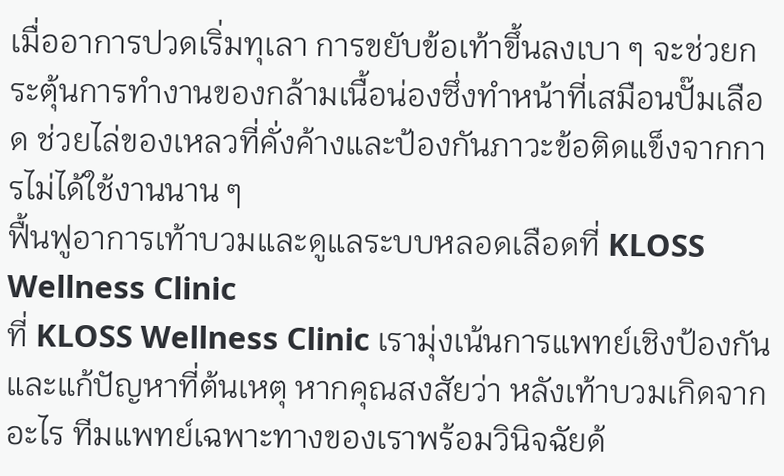เมื่ออาการปวดเริ่มทุเลา การขยับข้อเท้าขึ้นลงเบา ๆ จะช่วยกระตุ้นการทำงานของกล้ามเนื้อน่องซึ่งทำหน้าที่เสมือนปั๊มเลือด ช่วยไล่ของเหลวที่คั่งค้างและป้องกันภาวะข้อติดแข็งจากการไม่ได้ใช้งานนาน ๆ
ฟื้นฟูอาการเท้าบวมและดูแลระบบหลอดเลือดที่ KLOSS Wellness Clinic
ที่ KLOSS Wellness Clinic เรามุ่งเน้นการแพทย์เชิงป้องกันและแก้ปัญหาที่ต้นเหตุ หากคุณสงสัยว่า หลังเท้าบวมเกิดจากอะไร ทีมแพทย์เฉพาะทางของเราพร้อมวินิจฉัยด้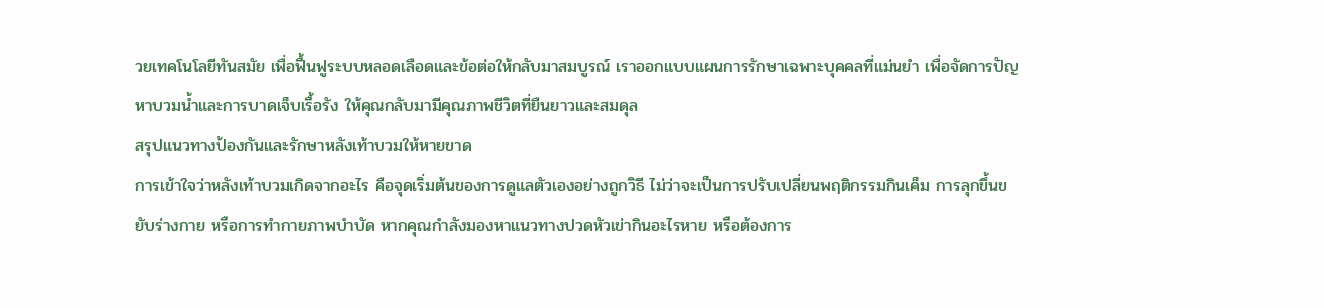วยเทคโนโลยีทันสมัย เพื่อฟื้นฟูระบบหลอดเลือดและข้อต่อให้กลับมาสมบูรณ์ เราออกแบบแผนการรักษาเฉพาะบุคคลที่แม่นยำ เพื่อจัดการปัญหาบวมน้ำและการบาดเจ็บเรื้อรัง ให้คุณกลับมามีคุณภาพชีวิตที่ยืนยาวและสมดุล
สรุปแนวทางป้องกันและรักษาหลังเท้าบวมให้หายขาด
การเข้าใจว่าหลังเท้าบวมเกิดจากอะไร คือจุดเริ่มต้นของการดูแลตัวเองอย่างถูกวิธี ไม่ว่าจะเป็นการปรับเปลี่ยนพฤติกรรมกินเค็ม การลุกขึ้นขยับร่างกาย หรือการทำกายภาพบำบัด หากคุณกำลังมองหาแนวทางปวดหัวเข่ากินอะไรหาย หรือต้องการ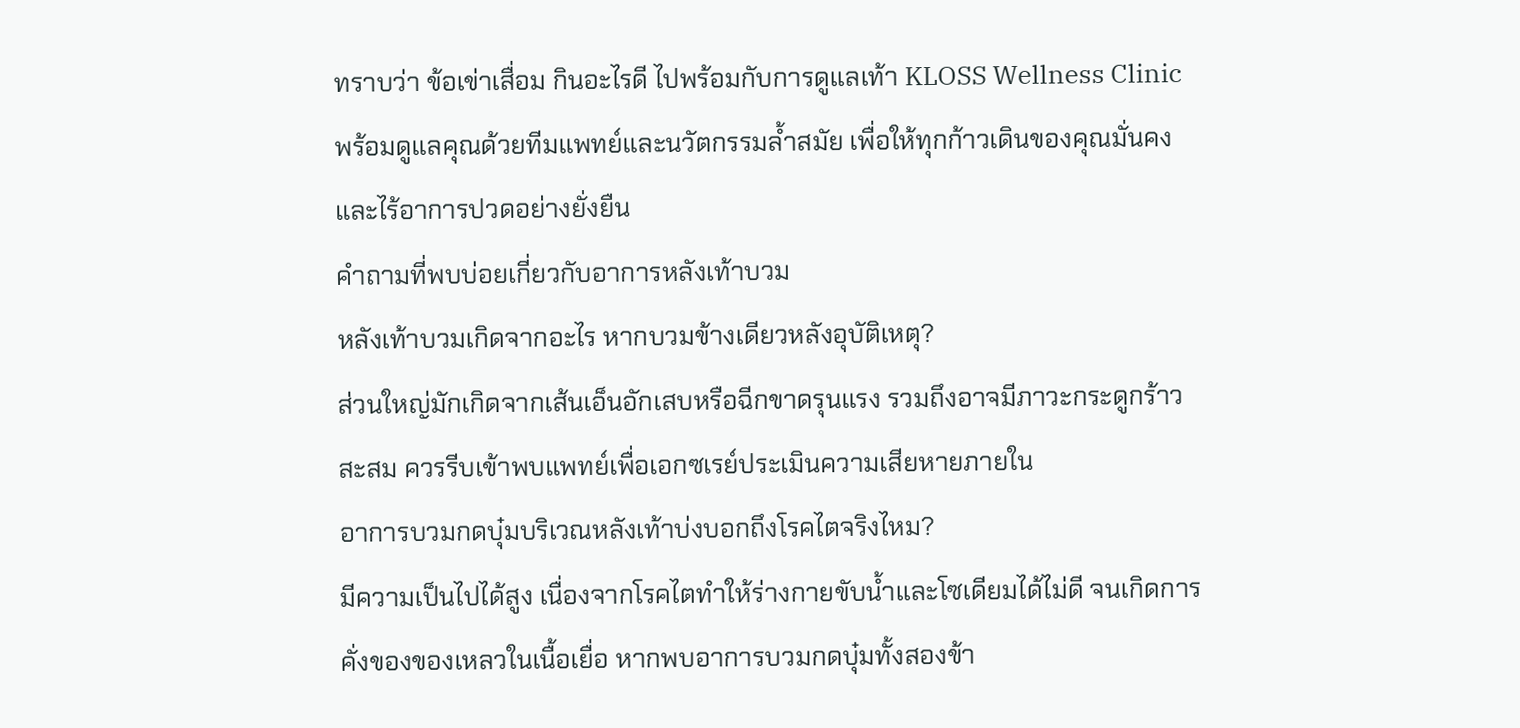ทราบว่า ข้อเข่าเสื่อม กินอะไรดี ไปพร้อมกับการดูแลเท้า KLOSS Wellness Clinic พร้อมดูแลคุณด้วยทีมแพทย์และนวัตกรรมล้ำสมัย เพื่อให้ทุกก้าวเดินของคุณมั่นคงและไร้อาการปวดอย่างยั่งยืน
คำถามที่พบบ่อยเกี่ยวกับอาการหลังเท้าบวม
หลังเท้าบวมเกิดจากอะไร หากบวมข้างเดียวหลังอุบัติเหตุ?
ส่วนใหญ่มักเกิดจากเส้นเอ็นอักเสบหรือฉีกขาดรุนแรง รวมถึงอาจมีภาวะกระดูกร้าวสะสม ควรรีบเข้าพบแพทย์เพื่อเอกซเรย์ประเมินความเสียหายภายใน
อาการบวมกดบุ๋มบริเวณหลังเท้าบ่งบอกถึงโรคไตจริงไหม?
มีความเป็นไปได้สูง เนื่องจากโรคไตทำให้ร่างกายขับน้ำและโซเดียมได้ไม่ดี จนเกิดการคั่งของของเหลวในเนื้อเยื่อ หากพบอาการบวมกดบุ๋มทั้งสองข้า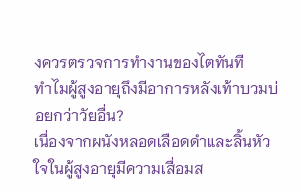งควรตรวจการทำงานของไตทันที
ทำไมผู้สูงอายุถึงมีอาการหลังเท้าบวมบ่อยกว่าวัยอื่น?
เนื่องจากผนังหลอดเลือดดำและลิ้นหัวใจในผู้สูงอายุมีความเสื่อมส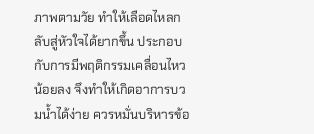ภาพตามวัย ทำให้เลือดไหลกลับสู่หัวใจได้ยากขึ้น ประกอบกับการมีพฤติกรรมเคลื่อนไหวน้อยลง จึงทำให้เกิดอาการบวมน้ำได้ง่าย ควรหมั่นบริหารข้อ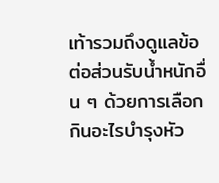เท้ารวมถึงดูแลข้อต่อส่วนรับน้ำหนักอื่น ๆ ด้วยการเลือกกินอะไรบำรุงหัว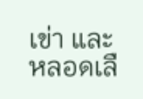เข่า และหลอดเลื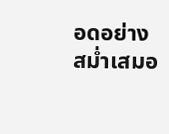อดอย่างสม่ำเสมอ